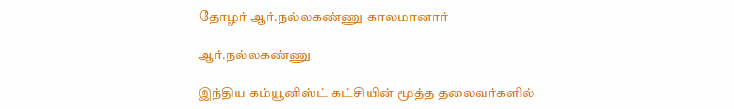தோழர் ஆர்.நல்லகண்ணு காலமானார்

ஆர்.நல்லகண்ணு

இந்திய கம்யூனிஸ்ட் கட்சியின் மூத்த தலைவர்களில்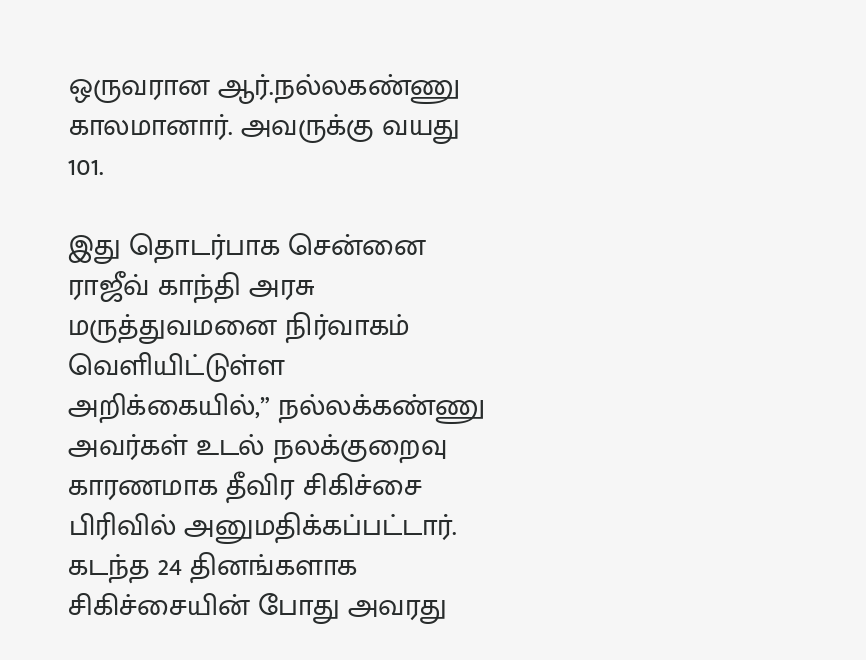ஒருவரான ஆர்.நல்லகண்ணு காலமானார். அவருக்கு வயது 101.

இது தொடர்பாக சென்னை ராஜீவ் காந்தி அரசு மருத்துவமனை நிர்வாகம் வெளியிட்டுள்ள அறிக்கையில்,” நல்லக்கண்ணு அவர்கள் உடல் நலக்குறைவு காரணமாக தீவிர சிகிச்சை பிரிவில் அனுமதிக்கப்பட்டார். கடந்த 24 தினங்களாக சிகிச்சையின் போது அவரது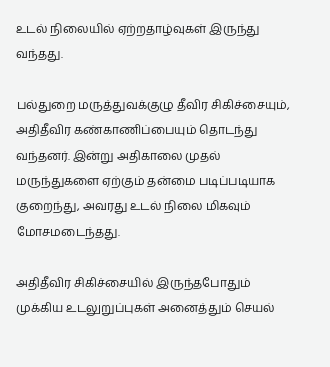உடல் நிலையில் ஏற்றதாழ்வுகள் இருந்து வந்தது.

பல்துறை மருத்துவக்குழு தீவிர சிகிச்சையும், அதிதீவிர கண்காணிப்பையும் தொடந்து வந்தனர். இன்று அதிகாலை முதல் மருந்துகளை ஏற்கும் தன்மை படிப்படியாக குறைந்து, அவரது உடல் நிலை மிகவும் மோசமடைந்தது.

அதிதீவிர சிகிச்சையில் இருந்தபோதும் முக்கிய உடலுறுப்புகள் அனைத்தும் செயல்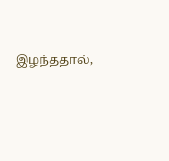இழந்ததால்,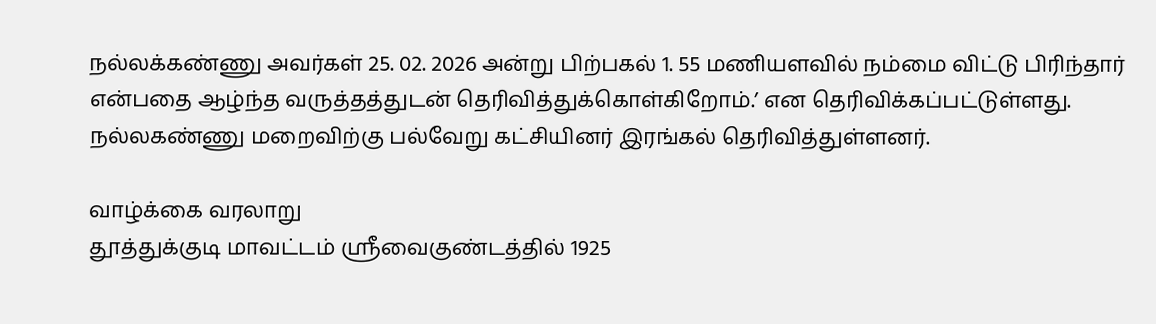நல்லக்கண்ணு அவர்கள் 25. 02. 2026 அன்று பிற்பகல் 1. 55 மணியளவில் நம்மை விட்டு பிரிந்தார் என்பதை ஆழ்ந்த வருத்தத்துடன் தெரிவித்துக்கொள்கிறோம்.’ என தெரிவிக்கப்பட்டுள்ளது. நல்லகண்ணு மறைவிற்கு பல்வேறு கட்சியினர் இரங்கல் தெரிவித்துள்ளனர்.

வாழ்க்கை வரலாறு
தூத்துக்குடி மாவட்டம் ஸ்ரீவைகுண்டத்தில் 1925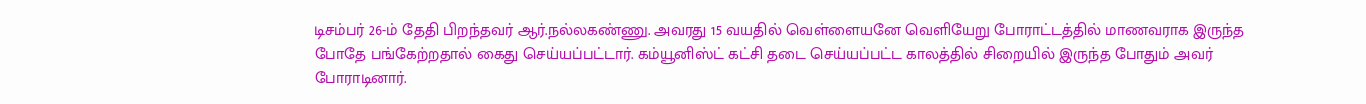டிசம்பர் 26-ம் தேதி பிறந்தவர் ஆர்.நல்லகண்ணு. அவரது 15 வயதில் வெள்ளையனே வெளியேறு போராட்டத்தில் மாணவராக இருந்த போதே பங்கேற்றதால் கைது செய்யப்பட்டார். கம்யூனிஸ்ட் கட்சி தடை செய்யப்பட்ட காலத்தில் சிறையில் இருந்த போதும் அவர் போராடினார்.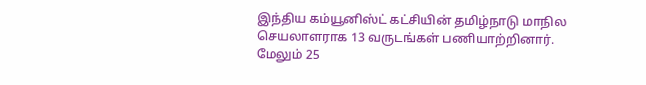இந்திய கம்யூனிஸ்ட் கட்சியின் தமிழ்நாடு மாநில செயலாளராக 13 வருடங்கள் பணியாற்றினார். மேலும் 25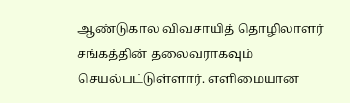ஆண்டுகால விவசாயித் தொழிலாளர் சங்கத்தின் தலைவராகவும் செயல்பட்டுள்ளார். எளிமையான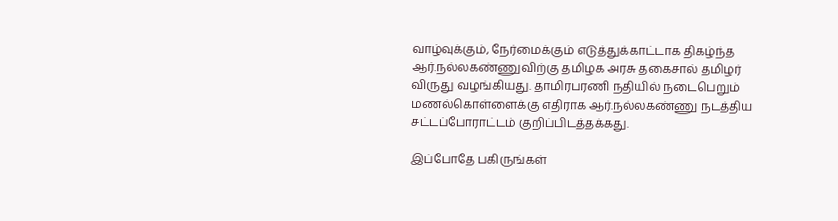வாழ்வுக்கும், நேர்மைக்கும் எடுத்துக்காட்டாக திகழ்ந்த ஆர்.நல்லகண்ணுவிற்கு தமிழக அரசு தகைசால் தமிழர் விருது வழங்கியது. தாமிரபரணி நதியில் நடைபெறும் மணல்கொள்ளைக்கு எதிராக ஆர்.நல்லகண்ணு நடத்திய சட்டப்போராட்டம் குறிப்பிடத்தக்கது.

இப்போதே பகிருங்கள்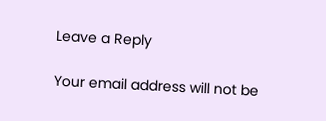Leave a Reply

Your email address will not be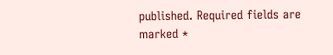published. Required fields are marked *